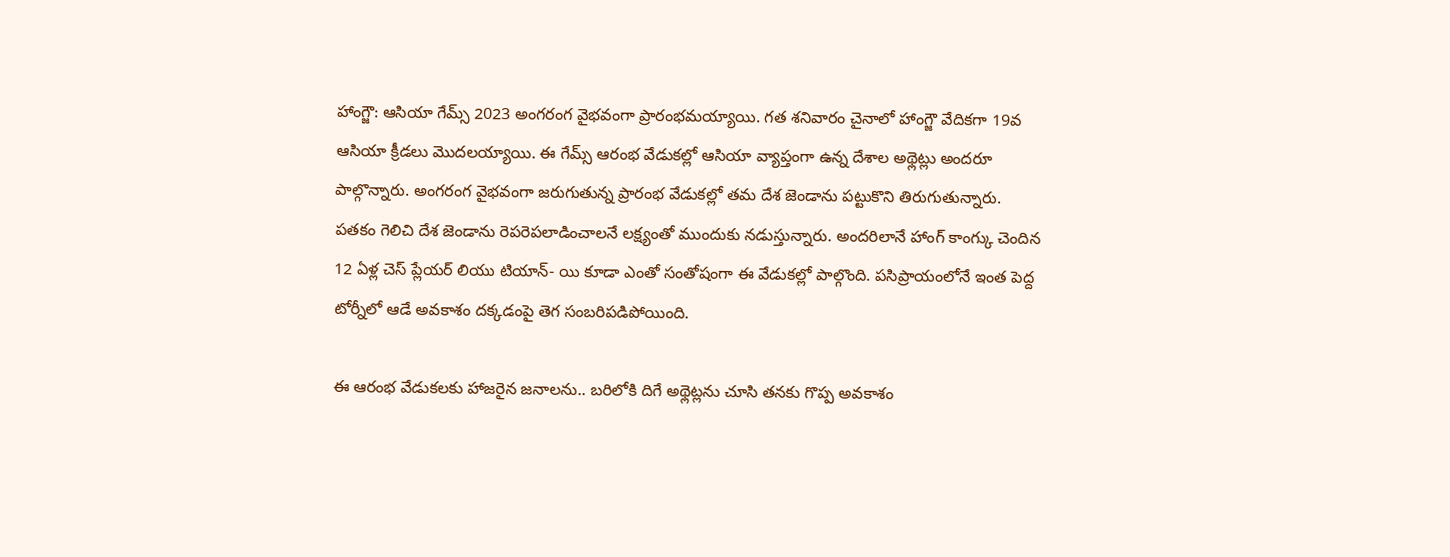హాంగ్జౌ: ఆసియా గేమ్స్ 2023 అంగరంగ వైభవంగా ప్రారంభమయ్యాయి. గత శనివారం చైనాలో హాంగ్జౌ వేదికగా 19వ ఆసియా క్రీడలు మొదలయ్యాయి. ఈ గేమ్స్ ఆరంభ వేడుకల్లో ఆసియా వ్యాప్తంగా ఉన్న దేశాల అథ్లెట్లు అందరూ పాల్గొన్నారు. అంగరంగ వైభవంగా జరుగుతున్న ప్రారంభ వేడుకల్లో తమ దేశ జెండాను పట్టుకొని తిరుగుతున్నారు.
పతకం గెలిచి దేశ జెండాను రెపరెపలాడించాలనే లక్ష్యంతో ముందుకు నడుస్తున్నారు. అందరిలానే హాంగ్ కాంగ్కు చెందిన 12 ఏళ్ల చెస్ ప్లేయర్ లియు టియాన్- యి కూడా ఎంతో సంతోషంగా ఈ వేడుకల్లో పాల్గొంది. పసిప్రాయంలోనే ఇంత పెద్ద టోర్నీలో ఆడే అవకాశం దక్కడంపై తెగ సంబరిపడిపోయింది.

ఈ ఆరంభ వేడుకలకు హాజరైన జనాలను.. బరిలోకి దిగే అథ్లెట్లను చూసి తనకు గొప్ప అవకాశం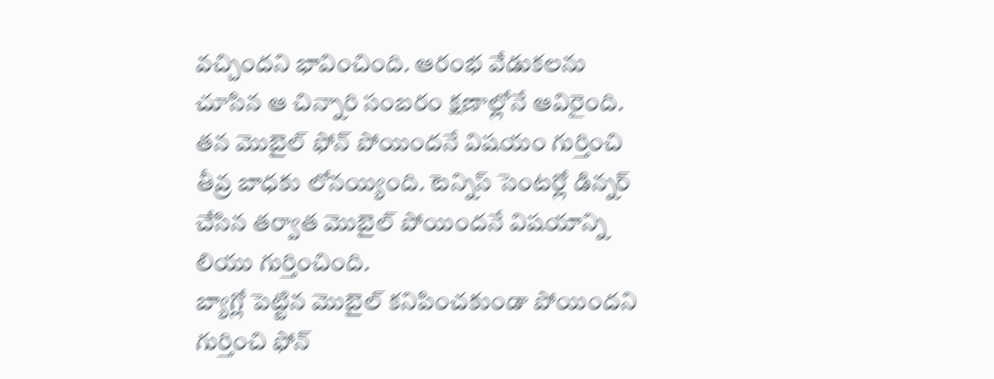వచ్చిందని భావించింది. ఆరంభ వేడుకలను చూసిన ఆ చిన్నారి సంబరం క్షణాల్లోనే ఆవిరైంది. తన మొబైల్ ఫోన్ పోయిందనే విషయం గుర్తించి తీవ్ర బాధకు లోనయ్యింది. టెన్నిస్ సెంటర్లో డిన్నర్ చేసిన తర్వాత మొబైల్ పోయిందనే విషయాన్ని లియు గుర్తించింది.
బ్యాగ్లో పెట్టిన మొబైల్ కనిపించకుండా పోయిందని గుర్తించి ఫోన్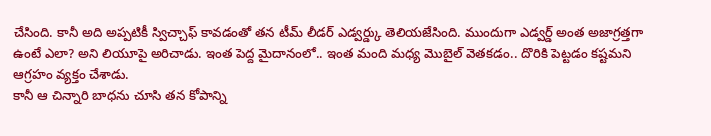చేసింది. కానీ అది అప్పటికీ స్విచ్చాఫ్ కావడంతో తన టీమ్ లీడర్ ఎడ్వర్డ్కు తెలియజేసింది. ముందుగా ఎడ్వర్డ్ అంత అజాగ్రత్తగా ఉంటే ఎలా? అని లియూపై అరిచాడు. ఇంత పెద్ద మైదానంలో.. ఇంత మంది మధ్య మొబైల్ వెతకడం.. దొరికి పెట్టడం కష్టమని ఆగ్రహం వ్యక్తం చేశాడు.
కానీ ఆ చిన్నారి బాధను చూసి తన కోపాన్ని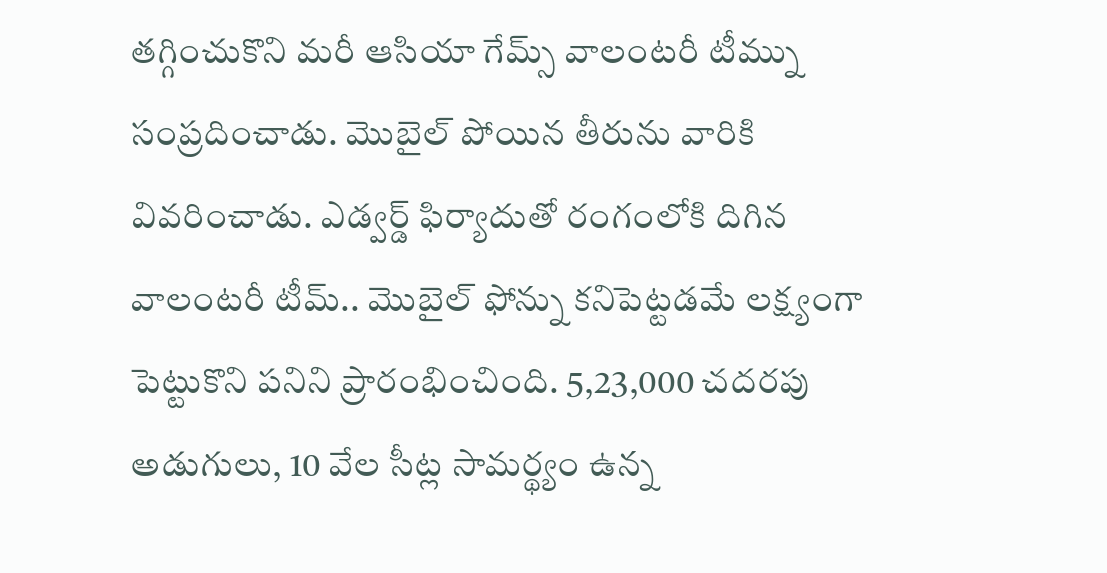తగ్గించుకొని మరీ ఆసియా గేమ్స్ వాలంటరీ టీమ్ను సంప్రదించాడు. మొబైల్ పోయిన తీరును వారికి వివరించాడు. ఎడ్వర్డ్ ఫిర్యాదుతో రంగంలోకి దిగిన వాలంటరీ టీమ్.. మొబైల్ ఫోన్ను కనిపెట్టడమే లక్ష్యంగా పెట్టుకొని పనిని ప్రారంభించింది. 5,23,000 చదరపు అడుగులు, 10 వేల సీట్ల సామర్థ్యం ఉన్న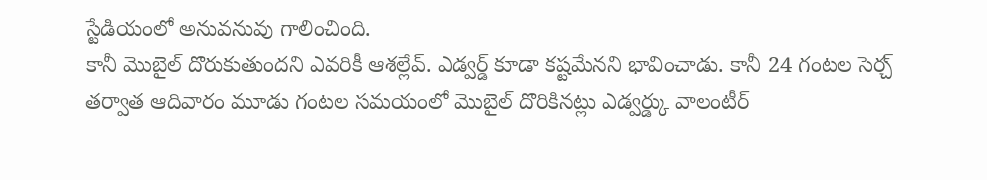స్టేడియంలో అనువనువు గాలించింది.
కానీ మొబైల్ దొరుకుతుందని ఎవరికీ ఆశల్లేవ్. ఎడ్వర్డ్ కూడా కష్టమేనని భావించాడు. కానీ 24 గంటల సెర్చ్ తర్వాత ఆదివారం మూడు గంటల సమయంలో మొబైల్ దొరికినట్లు ఎడ్వర్డ్కు వాలంటీర్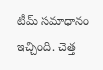టీమ్ సమాధానం ఇచ్చింది. చెత్త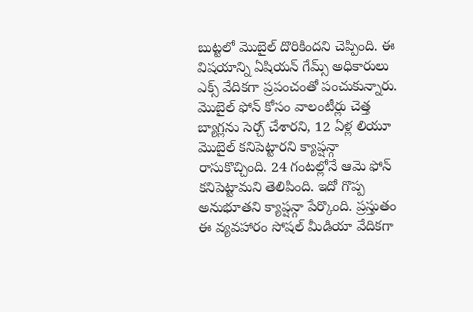బుట్టలో మొబైల్ దొరికిందని చెప్పింది. ఈ విషయాన్ని ఏషియన్ గేమ్స్ అధికారులు ఎక్స్ వేదికగా ప్రపంచంతో పంచుకున్నారు.
మొబైల్ ఫోన్ కోసం వాలంటీర్లు చెత్త బ్యాగ్లను సెర్చ్ చేశారని, 12 ఏళ్ల లియూ మొబైల్ కనిపెట్టారని క్యాప్షన్గా రాసుకొచ్చింది. 24 గంటల్లోనే ఆమె ఫోన్ కనిపెట్టామని తెలిపింది. ఇదో గొప్ప అనుభూతని క్యాప్షన్గా పేర్కొంది. ప్రస్తుతం ఈ వ్యవహారం సోషల్ మీడియా వేదికగా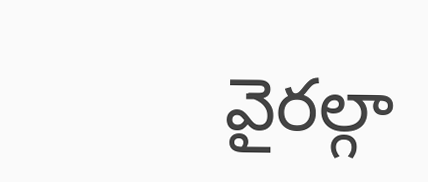వైరల్గా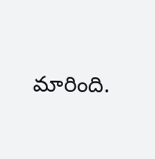మారింది.